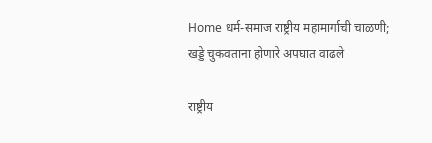Home धर्म-समाज राष्ट्रीय महामार्गाची चाळणी; खड्डे चुकवताना होणारे अपघात वाढले

राष्ट्रीय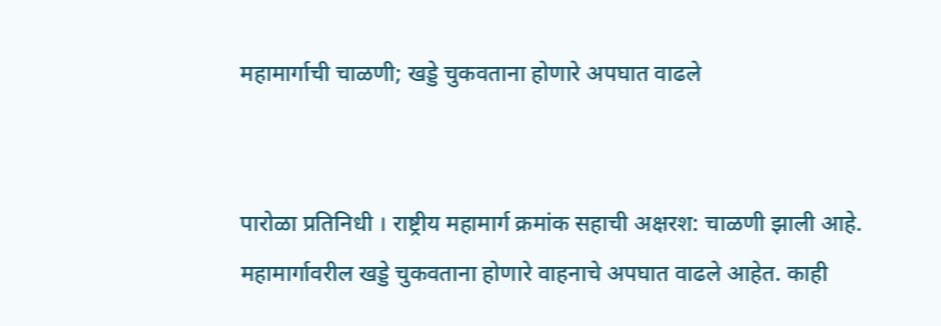महामार्गाची चाळणी; खड्डे चुकवताना होणारे अपघात वाढले


पारोळा प्रतिनिधी । राष्ट्रीय महामार्ग क्रमांक सहाची अक्षरश: चाळणी झाली आहे. महामार्गावरील खड्डे चुकवताना होणारे वाहनाचे अपघात वाढले आहेत. काही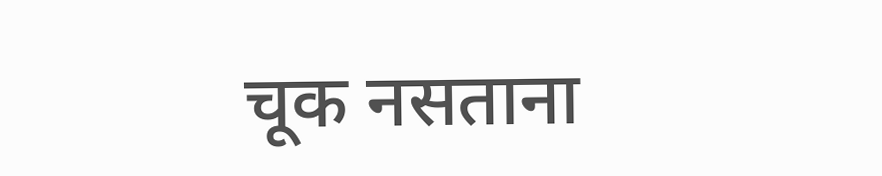चूक नसताना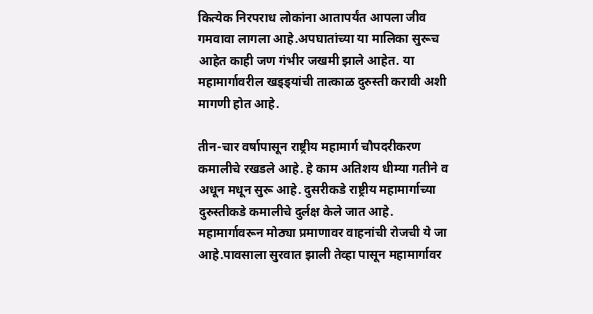कित्येक निरपराध लोकांना आतापर्यंत आपला जीव गमवावा लागला आहे.अपघातांच्या या मालिका सुरूच आहेत काही जण गंभीर जखमी झाले आहेत. या महामार्गावरील खड्ड्यांची तात्काळ दुरुस्ती करावी अशी मागणी होत आहे.

तीन-चार वर्षापासून राष्ट्रीय महामार्ग चौपदरीकरण कमालीचे रखडले आहे. हे काम अतिशय धीम्या गतीने व अधून मधून सुरू आहे. दुसरीकडे राष्ट्रीय महामार्गाच्या दुरुस्तीकडे कमालीचे दुर्लक्ष केले जात आहे. महामार्गावरून मोठ्या प्रमाणावर वाहनांची रोजची ये जा आहे.पावसाला सुरवात झाली तेव्हा पासून महामार्गावर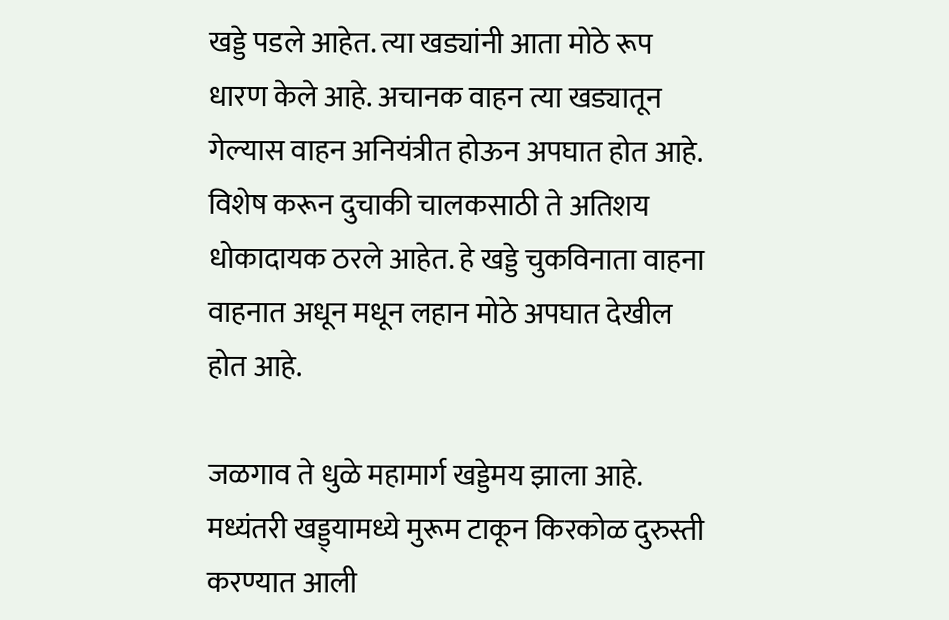खड्डे पडले आहेत. त्या खड्यांनी आता मोठे रूप धारण केले आहे. अचानक वाहन त्या खड्यातून गेल्यास वाहन अनियंत्रीत होऊन अपघात होत आहे. विशेष करून दुचाकी चालकसाठी ते अतिशय धोकादायक ठरले आहेत. हे खड्डे चुकविनाता वाहना वाहनात अधून मधून लहान मोठे अपघात देखील होत आहे.

जळगाव ते धुळे महामार्ग खड्डेमय झाला आहे. मध्यंतरी खड्ड्यामध्ये मुरूम टाकून किरकोळ दुरुस्ती करण्यात आली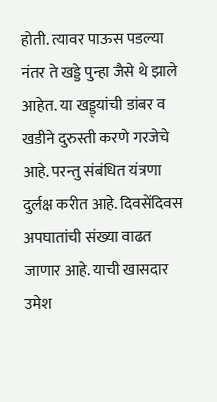होती. त्यावर पाऊस पडल्या नंतर ते खड्डे पुन्हा जैसे थे झाले आहेत. या खड्ड्यांची डांबर व खडीने दुरुस्ती करणे गरजेचे आहे. परन्तु संबंधित यंत्रणा दुर्लक्ष करीत आहे. दिवसेंदिवस अपघातांची संख्या वाढत जाणार आहे. याची खासदार उमेश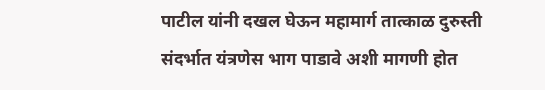पाटील यांनी दखल घेऊन महामार्ग तात्काळ दुरुस्ती संदर्भात यंत्रणेस भाग पाडावे अशी मागणी होत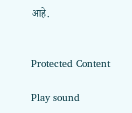आहे.


Protected Content

Play sound